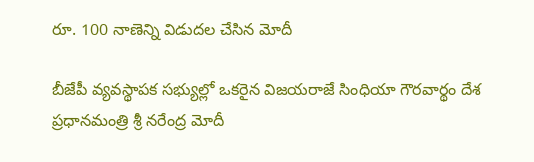రూ. 100 నాణెన్ని విడుదల చేసిన మోదీ

బీజేపీ వ్యవస్థాపక సభ్యుల్లో ఒకరైన విజయరాజే సింధియా గౌరవార్థం దేశ ప్రధానమంత్రి శ్రీ నరేంద్ర మోదీ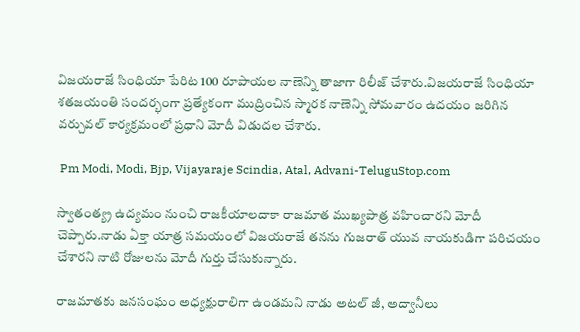విజయరాజే సింధియా పేరిట 100 రూపాయల నాణెన్ని తాజాగా రిలీజ్ చేశారు.విజయరాజే సింధియా శతజయంతి సందర్భంగా ప్రత్యేకంగా ముద్రించిన స్మారక నాణెన్ని సోమవారం ఉదయం జరిగిన వర్చువల్ కార్యక్రమంలో ప్రధాని మోదీ విడుదల చేశారు.

 Pm Modi, Modi, Bjp, Vijayaraje Scindia, Atal, Advani-TeluguStop.com

స్వాతంత్య్ర ఉద్యమం నుంచి రాజకీయాలదాకా రాజమాత ముఖ్యపాత్ర వహించారని మోదీ చెప్పారు.నాడు ఏక్తా యాత్ర సమయంలో విజయరాజే తనను గుజరాత్ యువ నాయకుడిగా పరిచయం చేశారని నాటి రోజులను మోదీ గుర్తు చేసుకున్నారు.

రాజమాతకు జనసంఘం అధ్యక్షురాలిగా ఉండమని నాడు అటల్ జీ, అద్వానీలు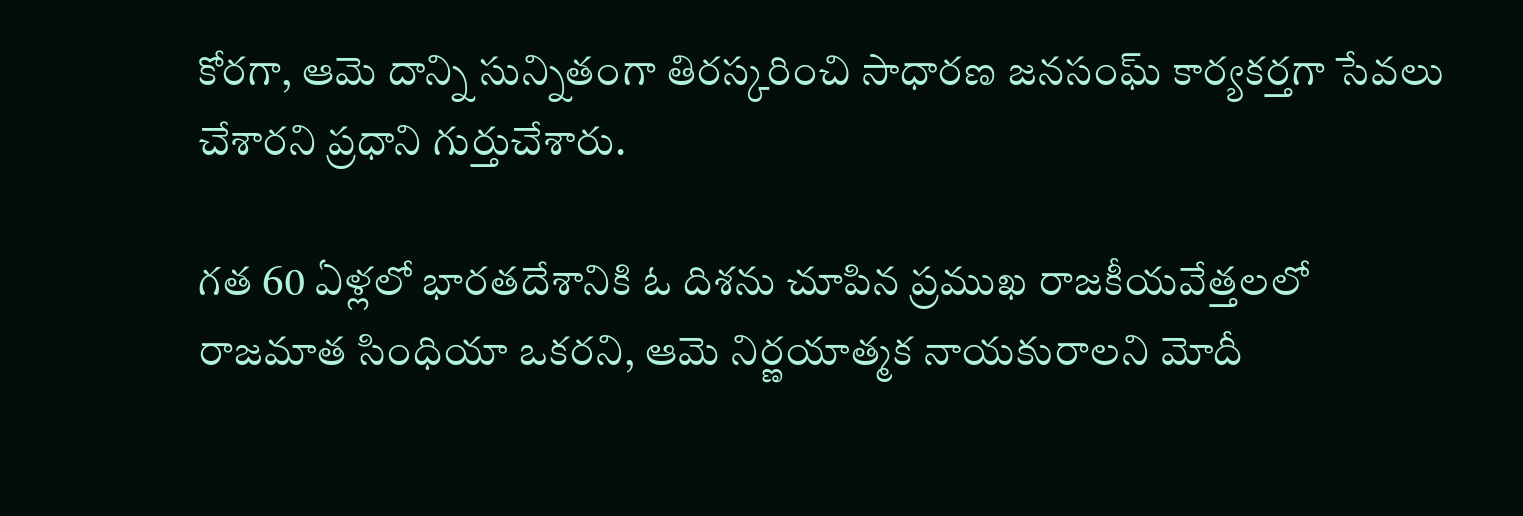కోరగా, ఆమె దాన్ని సున్నితంగా తిరస్కరించి సాధారణ జనసంఘ్ కార్యకర్తగా సేవలు చేశారని ప్రధాని గుర్తుచేశారు.

గత 60 ఏళ్లలో భారతదేశానికి ఓ దిశను చూపిన ప్రముఖ రాజకీయవేత్తలలో రాజమాత సింధియా ఒకరని, ఆమె నిర్ణయాత్మక నాయకురాలని మోదీ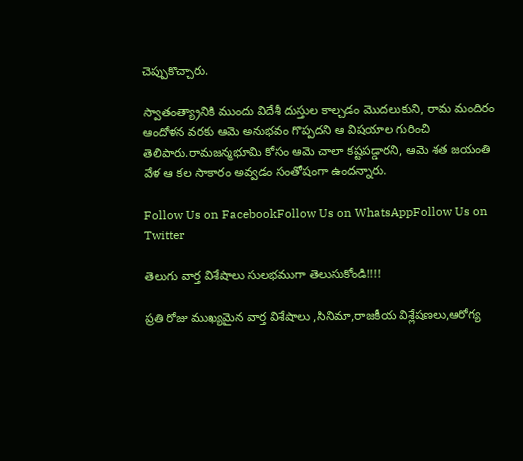చెప్పుకొచ్చారు.

స్వాతంత్య్రానికి ముందు విదేశీ దుస్తుల కాల్చడం మొదలుకుని, రామ మందిరం ఆందోళన వరకు ఆమె అనుభవం గొప్పదని ఆ విషయాల గురించి తెలిపారు.రామజన్మభూమి కోసం ఆమె చాలా కష్టపడ్డారని, ఆమె శత జయంతి వేళ ఆ కల సాకారం అవ్వడం సంతోషంగా ఉందన్నారు.

Follow Us on FacebookFollow Us on WhatsAppFollow Us on Twitter

తెలుగు వార్త విశేషాలు సులభముగా తెలుసుకోండి!!!!

ప్రతి రోజు ముఖ్యమైన వార్త విశేషాలు ,సినిమా,రాజకీయ విశ్లేషణలు,ఆరోగ్య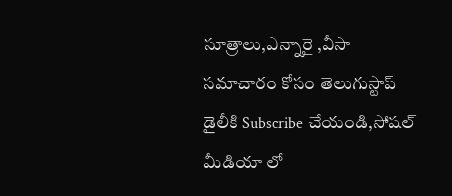సూత్రాలు,ఎన్నారై ,వీసా సమాచారం కోసం తెలుగుస్టాప్ డైలీకి Subscribe చేయండి,సోషల్ మీడియా లో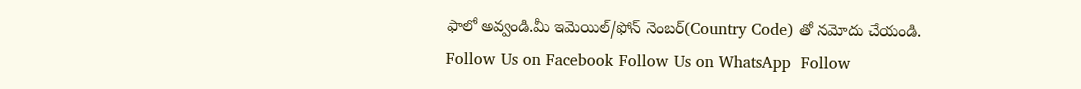ఫాలో అవ్వండి.మీ ఇమెయిల్/ఫోన్ నెంబర్(Country Code) తో నమోదు చేయండి.
Follow Us on Facebook Follow Us on WhatsApp  Follow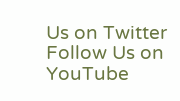Us on Twitter Follow Us on YouTube